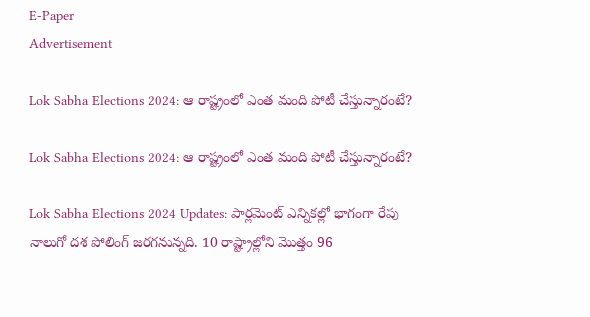E-Paper
Advertisement

Lok Sabha Elections 2024: ఆ రాష్ట్రంలో ఎంత మంది పోటీ చేస్తున్నారంటే?

Lok Sabha Elections 2024: ఆ రాష్ట్రంలో ఎంత మంది పోటీ చేస్తున్నారంటే?

Lok Sabha Elections 2024 Updates: పార్లమెంట్ ఎన్నికల్లో భాగంగా రేపు నాలుగో దశ పోలింగ్ జరగనున్నది. 10 రాష్ట్రాల్లోని మొత్తం 96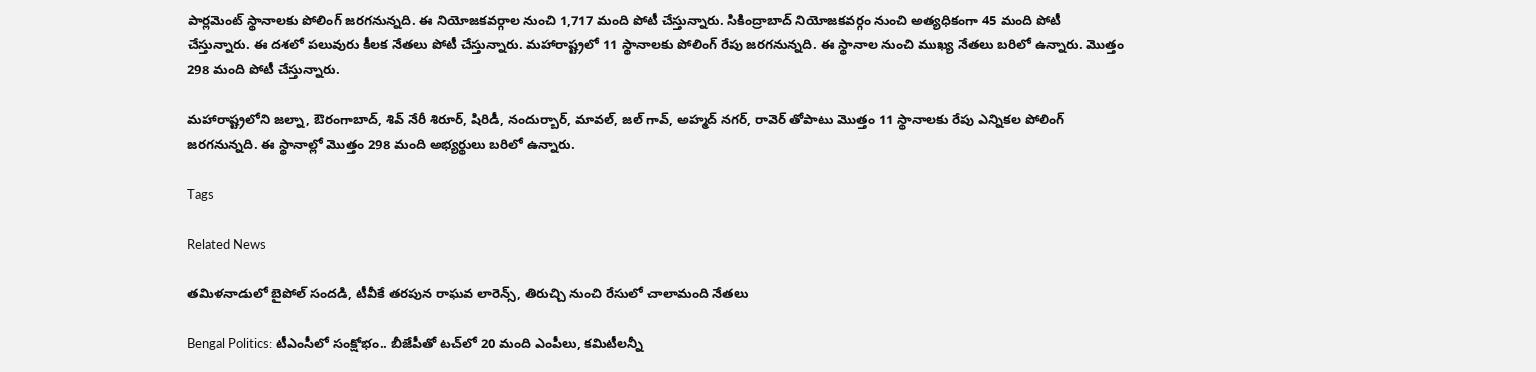పార్లమెంట్ స్థానాలకు పోలింగ్ జరగనున్నది. ఈ నియోజకవర్గాల నుంచి 1,717 మంది పోటీ చేస్తున్నారు. సికింద్రాబాద్ నియోజకవర్గం నుంచి అత్యధికంగా 45 మంది పోటీ చేస్తున్నారు. ఈ దశలో పలువురు కీలక నేతలు పోటీ చేస్తున్నారు. మహారాష్ట్రలో 11 స్థానాలకు పోలింగ్ రేపు జరగనున్నది. ఈ స్థానాల నుంచి ముఖ్య నేతలు బరిలో ఉన్నారు. మొత్తం 298 మంది పోటీ చేస్తున్నారు.

మహారాష్ట్రలోని జల్నా, ఔరంగాబాద్, శివ్ నేరీ శిరూర్, షిరిడీ, నందుర్బార్, మావల్, జల్ గావ్, అహ్మద్ నగర్, రావెర్ తోపాటు మొత్తం 11 స్థానాలకు రేపు ఎన్నికల పోలింగ్ జరగనున్నది. ఈ స్థానాల్లో మొత్తం 298 మంది అభ్యర్థులు బరిలో ఉన్నారు.

Tags

Related News

తమిళనాడులో బైపోల్ సందడి, టీవీకే తరపున రాఘవ లారెన్స్‌, తిరుచ్చి నుంచి రేసులో చాలామంది నేతలు

Bengal Politics: టీఎంసీలో సంక్షోభం.. బీజేపీతో టచ్‌లో 20 మంది ఎంపీలు, కమిటీలన్నీ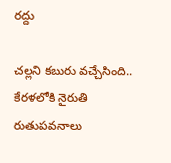రద్దు

చల్లని కబురు వచ్చేసింది.. కేరళలోకి నైరుతి రుతుపవనాలు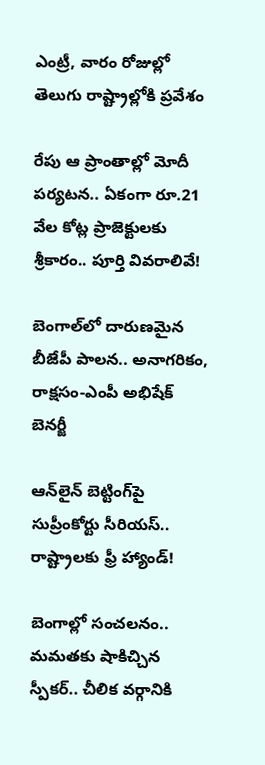ఎంట్రీ, వారం రోజుల్లో తెలుగు రాష్ట్రాల్లోకి ప్రవేశం

రేపు ఆ ప్రాంతాల్లో మోదీ పర్యటన.. ఏకంగా రూ.21 వేల కోట్ల ప్రాజెక్టులకు శ్రీకారం.. పూర్తి వివరాలివే!

బెంగాల్‌లో దారుణమైన బీజేపీ పాలన.. అనాగరికం, రాక్షసం-ఎంపీ అభిషేక్ బెనర్జీ

ఆన్‌లైన్ బెట్టింగ్‌పై సుప్రీంకోర్టు సీరియస్.. రాష్ట్రాలకు ఫ్రీ హ్యాండ్!

బెంగాల్లో సంచలనం.. మమతకు షాకిచ్చిన స్పీకర్.. చీలిక వర్గానికి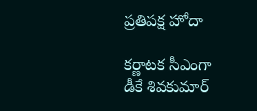ప్రతిపక్ష హోదా

కర్ణాటక సీఎంగా డీకే శివకుమార్‌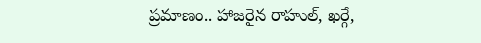ప్రమాణం.. హాజరైన రాహుల్, ఖర్గే,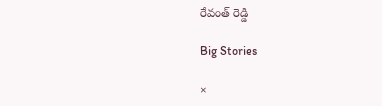రేవంత్ రెడ్డి

Big Stories

×